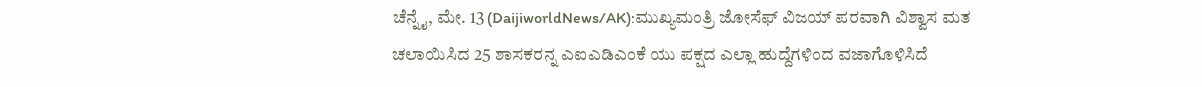ಚೆನ್ನೈ, ಮೇ. 13 (DaijiworldNews/AK):ಮುಖ್ಯಮಂತ್ರಿ ಜೋಸೆಫ್ ವಿಜಯ್ ಪರವಾಗಿ ವಿಶ್ವಾಸ ಮತ ಚಲಾಯಿಸಿದ 25 ಶಾಸಕರನ್ನ ಎಐಎಡಿಎಂಕೆ ಯು ಪಕ್ಷದ ಎಲ್ಲಾ ಹುದ್ದೆಗಳಿಂದ ವಜಾಗೊಳಿಸಿದೆ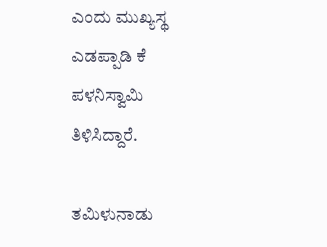ಎಂದು ಮುಖ್ಯಸ್ಥ ಎಡಪ್ಪಾಡಿ ಕೆ ಪಳನಿಸ್ವಾಮಿ ತಿಳಿಸಿದ್ದಾರೆ.

ತಮಿಳುನಾಡು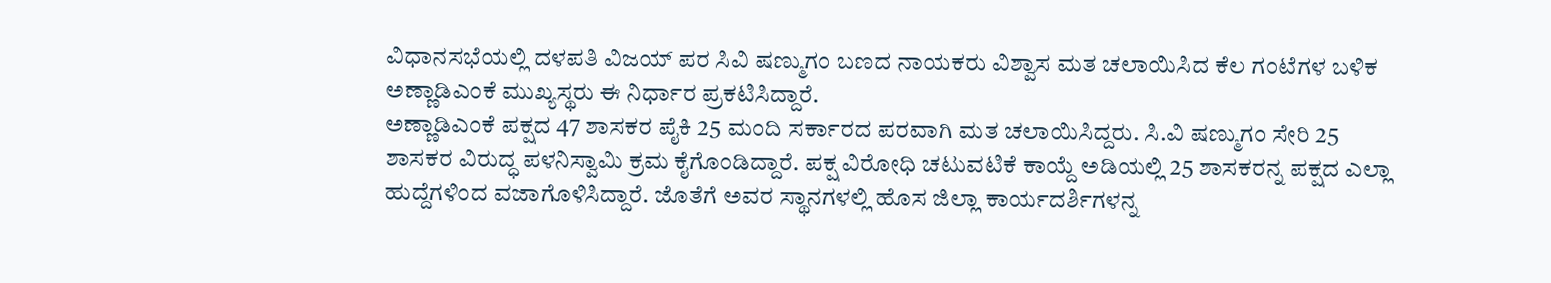ವಿಧಾನಸಭೆಯಲ್ಲಿ ದಳಪತಿ ವಿಜಯ್ ಪರ ಸಿವಿ ಷಣ್ಮುಗಂ ಬಣದ ನಾಯಕರು ವಿಶ್ವಾಸ ಮತ ಚಲಾಯಿಸಿದ ಕೆಲ ಗಂಟೆಗಳ ಬಳಿಕ ಅಣ್ಣಾಡಿಎಂಕೆ ಮುಖ್ಯಸ್ಥರು ಈ ನಿರ್ಧಾರ ಪ್ರಕಟಿಸಿದ್ದಾರೆ.
ಅಣ್ಣಾಡಿಎಂಕೆ ಪಕ್ಷದ 47 ಶಾಸಕರ ಪೈಕಿ 25 ಮಂದಿ ಸರ್ಕಾರದ ಪರವಾಗಿ ಮತ ಚಲಾಯಿಸಿದ್ದರು. ಸಿ.ವಿ ಷಣ್ಮುಗಂ ಸೇರಿ 25 ಶಾಸಕರ ವಿರುದ್ಧ ಪಳನಿಸ್ವಾಮಿ ಕ್ರಮ ಕೈಗೊಂಡಿದ್ದಾರೆ. ಪಕ್ಷ ವಿರೋಧಿ ಚಟುವಟಿಕೆ ಕಾಯ್ದೆ ಅಡಿಯಲ್ಲಿ 25 ಶಾಸಕರನ್ನ ಪಕ್ಷದ ಎಲ್ಲಾ ಹುದ್ದೆಗಳಿಂದ ವಜಾಗೊಳಿಸಿದ್ದಾರೆ. ಜೊತೆಗೆ ಅವರ ಸ್ಥಾನಗಳಲ್ಲಿ ಹೊಸ ಜಿಲ್ಲಾ ಕಾರ್ಯದರ್ಶಿಗಳನ್ನ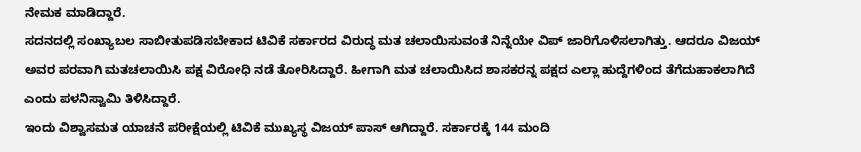ನೇಮಕ ಮಾಡಿದ್ದಾರೆ.
ಸದನದಲ್ಲಿ ಸಂಖ್ಯಾಬಲ ಸಾಬೀತುಪಡಿಸಬೇಕಾದ ಟಿವಿಕೆ ಸರ್ಕಾರದ ವಿರುದ್ಧ ಮತ ಚಲಾಯಿಸುವಂತೆ ನಿನ್ನೆಯೇ ವಿಪ್ ಜಾರಿಗೊಳಿಸಲಾಗಿತ್ತು. ಆದರೂ ವಿಜಯ್ ಅವರ ಪರವಾಗಿ ಮತಚಲಾಯಿಸಿ ಪಕ್ಷ ವಿರೋಧಿ ನಡೆ ತೋರಿಸಿದ್ದಾರೆ. ಹೀಗಾಗಿ ಮತ ಚಲಾಯಿಸಿದ ಶಾಸಕರನ್ನ ಪಕ್ಷದ ಎಲ್ಲಾ ಹುದ್ದೆಗಳಿಂದ ತೆಗೆದುಹಾಕಲಾಗಿದೆ ಎಂದು ಪಳನಿಸ್ವಾಮಿ ತಿಳಿಸಿದ್ದಾರೆ.
ಇಂದು ವಿಶ್ವಾಸಮತ ಯಾಚನೆ ಪರೀಕ್ಷೆಯಲ್ಲಿ ಟಿವಿಕೆ ಮುಖ್ಯಸ್ಥ ವಿಜಯ್ ಪಾಸ್ ಆಗಿದ್ದಾರೆ. ಸರ್ಕಾರಕ್ಕೆ 144 ಮಂದಿ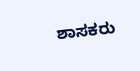ಶಾಸಕರು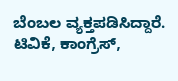ಬೆಂಬಲ ವ್ಯಕ್ತಪಡಿಸಿದ್ದಾರೆ. ಟಿವಿಕೆ, ಕಾಂಗ್ರೆಸ್,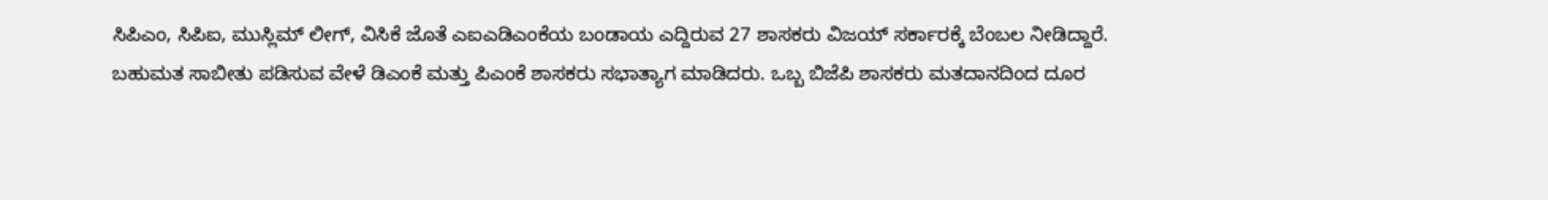ಸಿಪಿಎಂ, ಸಿಪಿಐ, ಮುಸ್ಲಿಮ್ ಲೀಗ್, ವಿಸಿಕೆ ಜೊತೆ ಎಐಎಡಿಎಂಕೆಯ ಬಂಡಾಯ ಎದ್ದಿರುವ 27 ಶಾಸಕರು ವಿಜಯ್ ಸರ್ಕಾರಕ್ಕೆ ಬೆಂಬಲ ನೀಡಿದ್ದಾರೆ.
ಬಹುಮತ ಸಾಬೀತು ಪಡಿಸುವ ವೇಳೆ ಡಿಎಂಕೆ ಮತ್ತು ಪಿಎಂಕೆ ಶಾಸಕರು ಸಭಾತ್ಯಾಗ ಮಾಡಿದರು. ಒಬ್ಬ ಬಿಜೆಪಿ ಶಾಸಕರು ಮತದಾನದಿಂದ ದೂರ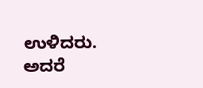ಉಳಿದರು. ಅದರೆ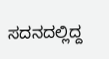ಸದನದಲ್ಲಿದ್ದ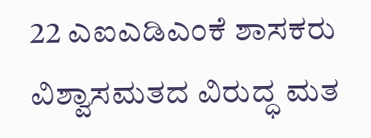22 ಎಐಎಡಿಎಂಕೆ ಶಾಸಕರು ವಿಶ್ವಾಸಮತದ ವಿರುದ್ಧ ಮತ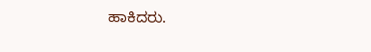ಹಾಕಿದರು.